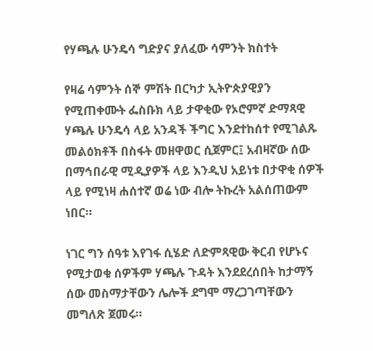የሃጫሉ ሁንዴሳ ግድያና ያለፈው ሳምንት ክስተት

የዛሬ ሳምንት ሰኞ ምሽት በርካታ ኢትዮጵያዊያን የሚጠቀሙት ፌስቡክ ላይ ታዋቂው የኦሮምኛ ድማጻዊ ሃጫሉ ሁንዴሳ ላይ አንዳች ችግር እንደተከሰተ የሚገልጹ መልዕክቶች በስፋት መዘዋወር ሲጀምር፤ አብዛኛው ሰው በማኅበራዊ ሚዲያዎች ላይ እንዲህ አይነቱ በታዋቂ ሰዎች ላይ የሚነዛ ሐሰተኛ ወሬ ነው ብሎ ትኩረት አልሰጠውም ነበር።

ነገር ግን ሰዓቱ እየገፋ ሲሄድ ለድምጻዊው ቅርብ የሆኑና የሚታወቁ ሰዎችም ሃጫሉ ጉዳት እንደደረሰበት ከታማኝ ሰው መስማታቸውን ሌሎች ደግሞ ማረጋገጣቸውን መግለጽ ጀመሩ።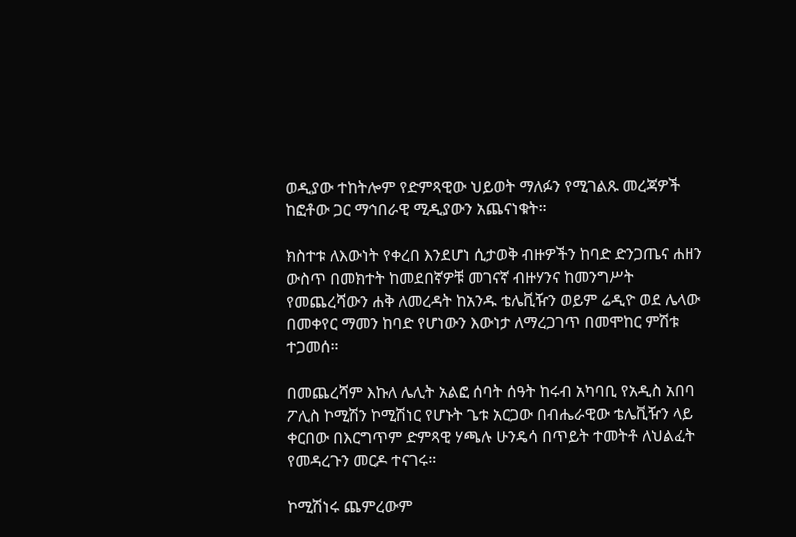ወዲያው ተከትሎም የድምጻዊው ህይወት ማለፉን የሚገልጹ መረጃዎች ከፎቶው ጋር ማኅበራዊ ሚዲያውን አጨናነቁት።

ክስተቱ ለእውነት የቀረበ እንደሆነ ሲታወቅ ብዙዎችን ከባድ ድንጋጤና ሐዘን ውስጥ በመክተት ከመደበኛዎቹ መገናኛ ብዙሃንና ከመንግሥት የመጨረሻውን ሐቅ ለመረዳት ከአንዱ ቴሌቪዥን ወይም ሬዲዮ ወደ ሌላው በመቀየር ማመን ከባድ የሆነውን እውነታ ለማረጋገጥ በመሞከር ምሽቱ ተጋመሰ።

በመጨረሻም እኩለ ሌሊት አልፎ ሰባት ሰዓት ከሩብ አካባቢ የአዲስ አበባ ፖሊስ ኮሚሽን ኮሚሽነር የሆኑት ጌቱ አርጋው በብሔራዊው ቴሌቪዥን ላይ ቀርበው በእርግጥም ድምጻዊ ሃጫሉ ሁንዴሳ በጥይት ተመትቶ ለህልፈት የመዳረጉን መርዶ ተናገሩ።

ኮሚሽነሩ ጨምረውም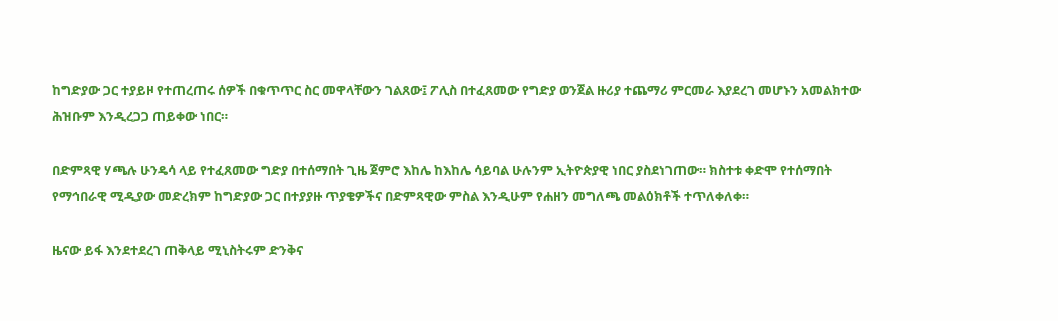ከግድያው ጋር ተያይዞ የተጠረጠሩ ሰዎች በቁጥጥር ስር መዋላቸውን ገልጸው፤ ፖሊስ በተፈጸመው የግድያ ወንጀል ዙሪያ ተጨማሪ ምርመራ እያደረገ መሆኑን አመልክተው ሕዝቡም እንዲረጋጋ ጠይቀው ነበር።

በድምጻዊ ሃጫሉ ሁንዴሳ ላይ የተፈጸመው ግድያ በተሰማበት ጊዜ ጀምሮ እከሌ ከእከሌ ሳይባል ሁሉንም ኢትዮጵያዊ ነበር ያስደነገጠው። ክስተቱ ቀድሞ የተሰማበት የማኅበራዊ ሚዲያው መድረክም ከግድያው ጋር በተያያዙ ጥያቄዎችና በድምጻዊው ምስል እንዲሁም የሐዘን መግለጫ መልዕክቶች ተጥለቀለቀ።

ዜናው ይፋ እንደተደረገ ጠቅላይ ሚኒስትሩም ድንቅና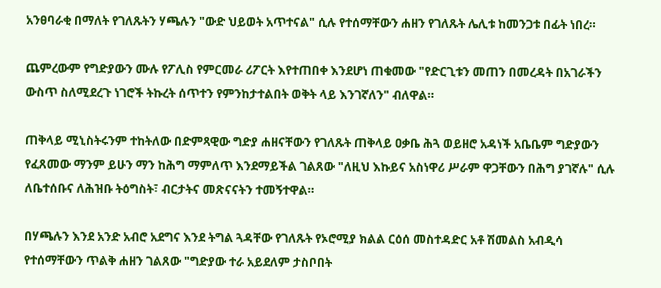አንፀባራቂ በማለት የገለጹትን ሃጫሉን "ውድ ህይወት አጥተናል" ሲሉ የተሰማቸውን ሐዘን የገለጹት ሌሊቱ ከመንጋቱ በፊት ነበረ።

ጨምረውም የግድያውን ሙሉ የፖሊስ የምርመራ ሪፖርት እየተጠበቀ እንደሆነ ጠቁመው "የድርጊቱን መጠን በመረዳት በአገራችን ውስጥ ስለሚደረጉ ነገሮች ትኩረት ሰጥተን የምንከታተልበት ወቅት ላይ እንገኛለን" ብለዋል።

ጠቅላይ ሚኒስትሩንም ተከትለው በድምጻዊው ግድያ ሐዘናቸውን የገለጹት ጠቅላይ ዐቃቤ ሕጓ ወይዘሮ አዳነች አቤቤም ግድያውን የፈጸመው ማንም ይሁን ማን ከሕግ ማምለጥ እንደማይችል ገልጸው "ለዚህ እኩይና አስነዋሪ ሥራም ዋጋቸውን በሕግ ያገኛሉ" ሲሉ ለቤተሰቡና ለሕዝቡ ትዕግስት፣ ብርታትና መጽናናትን ተመኝተዋል።

በሃጫሉን እንደ አንድ አብሮ አደግና እንደ ትግል ጓዳቸው የገለጹት የኦሮሚያ ክልል ርዕሰ መስተዳድር አቶ ሽመልስ አብዲሳ የተሰማቸውን ጥልቅ ሐዘን ገልጸው "ግድያው ተራ አይደለም ታስቦበት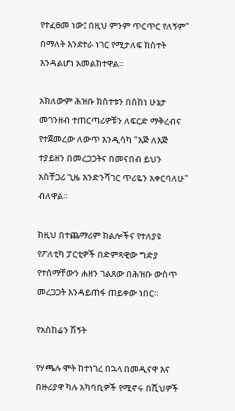የተፈፀመ ነው፤ በዚህ ምንም ጥርጥር የለኝም" በማለት እንደተራ ነገር የሚታለፍ ክስተት እንዳልሆነ አመልክተዋል።

አክለውም ሕዝቡ ክስተቱን በሰከነ ሁኔታ መገንዘብ ተጠርጣሪዎቹን ለፍርድ ማቅረብና የተጀመረው ለውጥ እንዲሳካ "እጅ ለእጅ ተያይዘን በመረጋጋትና በመናበብ ይህን አስቸጋሪ ጊዜ እንድንሻገር ጥሪዬን አቀርባለሁ" ብለዋል።

ከዚህ በተጨማሪም ክልሎችና የተለያዩ የፖለቲካ ፓርቲዎች በድምጻዊው ግድያ የተሰማቸውን ሐዘን ገልጸው በሕዝቡ ውስጥ መረጋጋት እንዳይጠፋ ጠይቀው ነበር።

የአስከሬን ሽኝት

የሃጫሉ ሞት ከተነገረ በኋላ በመዲናዋ እና በዙሪያዋ ካሉ አካባቢዎች የሚኖሩ በሺህዎች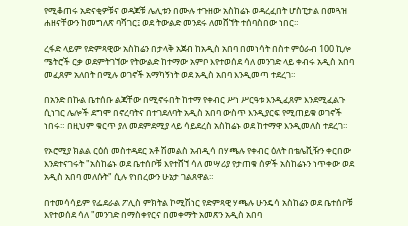የሚቆጠሩ አድናቂዎቹና ወዳጆቹ ሌሊቱን በሙሉ ተጉዘው አስከሬኑ ወዳረፈበት ሆስፒታል በመጓዝ ሐዘናቸውን ከመግለጽ ባሻገር፤ ወደ ትውልድ መንደሩ ለመሸኘት ተሰባስበው ነበር።

ረፋድ ላይም የድምጻዊው አስከሬን በታላቅ አጀብ ከአዲስ አበባ በመነሳት በስተ ምዕራብ 100 ኪሎ ሜትሮች ርቃ ወደምትገኘው የትውልድ ከተማው አምቦ እየተወሰደ ሳለ መንገድ ላይ ቀብሩ አዲስ አበባ መፈጸም አለበት በሚሉ ወገኖች አማካኝነት ወደ አዲስ አበባ እንዲመጣ ተደረገ።

በአንድ በኩል ቤተሰቡ ልጃቸው በሚኖሩበት ከተማ የቀብር ሥነ ሥርዓቱ እንዲፈጸም እንደሚፈልጉ ሲነገር ሌሎች ደግሞ በኖረባትና በተገደለባት አዲስ አበባ ውስጥ እንዲያርፍ የሚጠይቁ ወገኖች ነበሩ። በዚህም ቁርጥ ያለ መደምደሚያ ላይ ሳይደረስ አስከሬኑ ወደ ከተማዋ እንዲመለስ ተደረገ።

የኦሮሚያ ክልል ርዕሰ መስተዳደር አቶ ሽመልስ አብዲሳ በሃጫሉ የቀብር ዕለት በቴሌቪዥን ቀርበው እንደተናገሩት "አስከሬኑ ወደ ቤተሰቦቹ እየተሸኘ ሳለ መሣሪያ የታጠቁ ሰዎች አስከሬኑን ነጥቀው ወደ አዲስ አበባ መለሱት" ሲሉ የነበረውን ሁኔታ ገልጸዋል።

በተመሳሳይም የፌደራል ፖሊስ ምክትል ኮሚሽነር የድምጻዊ ሃጫሉ ሁንዴሳ አስከሬን ወደ ቤተሰቦቹ እየተወሰደ ሳለ "መንገድ በማስቀየርና በመቀማት አመጽን አዲስ አበባ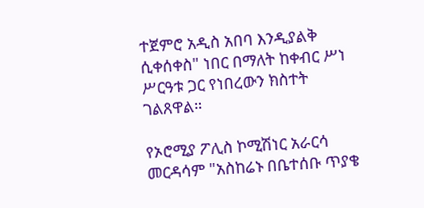ተጀምሮ አዲስ አበባ እንዲያልቅ ሲቀሰቀስ" ነበር በማለት ከቀብር ሥነ ሥርዓቱ ጋር የነበረውን ክስተት ገልጸዋል።

የኦሮሚያ ፖሊስ ኮሚሽነር አራርሳ መርዳሳም "አስከሬኑ በቤተሰቡ ጥያቄ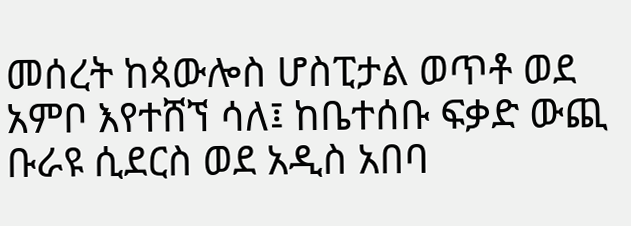መሰረት ከጳውሎስ ሆስፒታል ወጥቶ ወደ አምቦ እየተሸኘ ሳለ፤ ከቤተሰቡ ፍቃድ ውጪ ቡራዩ ሲደርስ ወደ አዲስ አበባ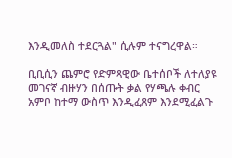እንዲመለስ ተደርጓል" ሲሉም ተናግረዋል።

ቢቢሲን ጨምሮ የድምጻዊው ቤተሰቦች ለተለያዩ መገናኛ ብዙሃን በሰጡት ቃል የሃጫሉ ቀብር አምቦ ከተማ ውስጥ እንዲፈጸም እንደሚፈልጉ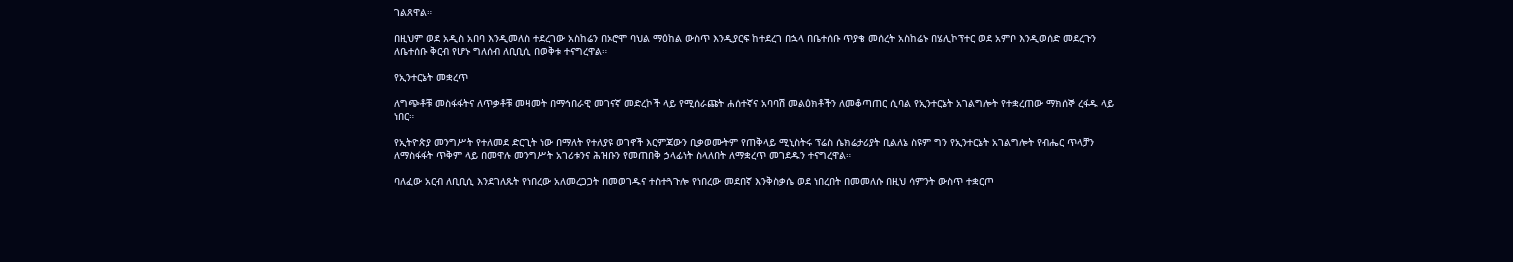ገልጸዋል።

በዚህም ወደ አዲስ አበባ እንዲመለስ ተደረገው አስከሬን በኦሮሞ ባህል ማዕከል ውስጥ እንዲያርፍ ከተደረገ በኋላ በቤተሰቡ ጥያቄ መሰረት አስከሬኑ በሄሊኮፕተር ወደ አምቦ እንዲወሰድ መደረጉን ለቤተሰቡ ቅርብ የሆኑ ግለሰብ ለቢቢሲ በወቅቱ ተናግረዋል።

የኢንተርኔት መቋረጥ

ለግጭቶቹ መስፋፋትና ለጥቃቶቹ መዛመት በማኅበራዊ መገናኛ መድረኮች ላይ የሚሰራጩት ሐሰተኛና አባባሽ መልዕክቶችን ለመቆጣጠር ሲባል የኢንተርኔት አገልግሎት የተቋረጠው ማክሰኞ ረፋዱ ላይ ነበር።

የኢትዮጵያ መንግሥት የተለመደ ድርጊት ነው በማለት የተለያዩ ወገኖች እርምጃውን ቢቃወሙትም የጠቅላይ ሚኒስትሩ ፕሬስ ሴክሬታሪያት ቢልለኔ ስዩም ግን የኢንተርኔት አገልግሎት የብሔር ጥላቻን ለማስፋፋት ጥቅም ላይ በመዋሉ መንግሥት አገሪቱንና ሕዝቡን የመጠበቅ ኃላፊነት ስላለበት ለማቋረጥ መገደዱን ተናግረዋል።

ባለፈው አርብ ለቢቢሲ እንደገለጹት የነበረው አለመረጋጋት በመወገዱና ተስተጓጉሎ የነበረው መደበኛ እንቅስቃሴ ወደ ነበረበት በመመለሱ በዚህ ሳምንት ውስጥ ተቋርጦ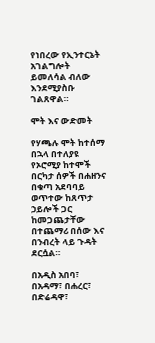የነበረው የኢንተርኔት አገልግሎት ይመለሳል ብለው እንደሚያስቡ ገልጸዋል።

ሞት እና ውድመት

የሃጫሉ ሞት ከተሰማ በኋላ በተለያዩ የኦሮሚያ ከተሞች በርካታ ሰዎች በሐዘንና በቁጣ አደባባይ ወጥተው ከጸጥታ ኃይሎች ጋር ከመጋጨታቸው በተጨማሪ በሰው እና በንብረት ላይ ጉዳት ደርሷል።

በአዲስ አበባ፣ በአዳማ፣ በሐረር፣ በድሬዳዋ፣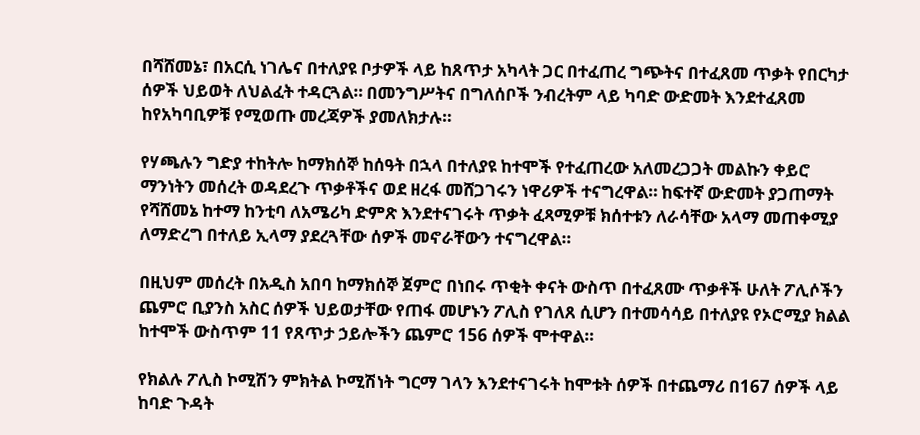በሻሸመኔ፣ በአርሲ ነገሌና በተለያዩ ቦታዎች ላይ ከጸጥታ አካላት ጋር በተፈጠረ ግጭትና በተፈጸመ ጥቃት የበርካታ ሰዎች ህይወት ለህልፈት ተዳርጓል። በመንግሥትና በግለሰቦች ንብረትም ላይ ካባድ ውድመት እንደተፈጸመ ከየአካባቢዎቹ የሚወጡ መረጃዎች ያመለክታሉ።

የሃጫሉን ግድያ ተከትሎ ከማክሰኞ ከሰዓት በኋላ በተለያዩ ከተሞች የተፈጠረው አለመረጋጋት መልኩን ቀይሮ ማንነትን መሰረት ወዳደረጉ ጥቃቶችና ወደ ዘረፋ መሸጋገሩን ነዋሪዎች ተናግረዋል። ከፍተኛ ውድመት ያጋጠማት የሻሸመኔ ከተማ ከንቲባ ለአሜሪካ ድምጽ እንደተናገሩት ጥቃት ፈጻሚዎቹ ክሰተቱን ለራሳቸው አላማ መጠቀሚያ ለማድረግ በተለይ ኢላማ ያደረጓቸው ሰዎች መኖራቸውን ተናግረዋል።

በዚህም መሰረት በአዲስ አበባ ከማክሰኞ ጀምሮ በነበሩ ጥቂት ቀናት ውስጥ በተፈጸሙ ጥቃቶች ሁለት ፖሊሶችን ጨምሮ ቢያንስ አስር ሰዎች ህይወታቸው የጠፋ መሆኑን ፖሊስ የገለጸ ሲሆን በተመሳሳይ በተለያዩ የኦሮሚያ ክልል ከተሞች ውስጥም 11 የጸጥታ ኃይሎችን ጨምሮ 156 ሰዎች ሞተዋል።

የክልሉ ፖሊስ ኮሚሽን ምክትል ኮሚሽነት ግርማ ገላን እንደተናገሩት ከሞቱት ሰዎች በተጨማሪ በ167 ሰዎች ላይ ከባድ ጉዳት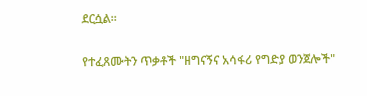ደርሷል።

የተፈጸሙትን ጥቃቶች "ዘግናኝና አሳፋሪ የግድያ ወንጀሎች"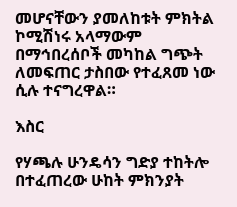መሆናቸውን ያመለከቱት ምክትል ኮሚሽነሩ አላማውም በማኅበረሰቦች መካከል ግጭት ለመፍጠር ታስበው የተፈጸመ ነው ሲሉ ተናግረዋል።

እስር

የሃጫሉ ሁንዴሳን ግድያ ተከትሎ በተፈጠረው ሁከት ምክንያት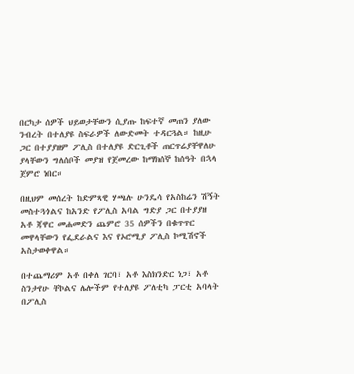በርካታ ሰዎች ህይወታቸውን ሲያጡ ከፍተኛ መጠን ያለው ንብረት በተለያዩ ስፍራዎች ለውድመት ተዳርጓል። ከዚሁ ጋር በተያያዘም ፖሊስ በተለያዩ ድርጊቶች ጠርጥሬያቸዋለሁ ያላቸውን ግለሰቦች መያዝ የጀመረው ከማክሰኞ ከሰዓት በኋላ ጀምሮ ነበር።

በዚህም መሰረት ከድምጻዊ ሃጫሉ ሁንዴሳ የአስከሬን ሽኝት መስተጓጎልና ከአንድ የፖሊስ አባል ግድያ ጋር በተያያዘ አቶ ጃዋር መሐመድን ጨምሮ 35 ሰዎችን በቁጥጥር መዋላቸውን የፌደራልና እና የኦሮሚያ ፖሊስ ኮሚሽኖች አስታወቀዋል።

በተጨማሪም አቶ በቀለ ገርባ፣ አቶ እስክንድር ነጋ፣ አቶ ስንታየሁ ቸኮልና ሌሎችም የተለያዩ ፖለቲካ ፓርቲ አባላት በፖሊስ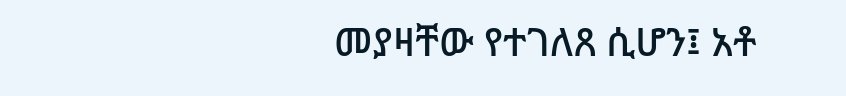መያዛቸው የተገለጸ ሲሆን፤ አቶ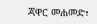ጃዋር መሐመድ፣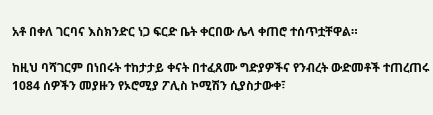አቶ በቀለ ገርባና እስክንድር ነጋ ፍርድ ቤት ቀርበው ሌላ ቀጠሮ ተሰጥቷቸዋል።

ከዚህ ባሻገርም በነበሩት ተከታታይ ቀናት በተፈጸሙ ግድያዎችና የንብረት ውድመቶች ተጠረጠሩ 1084 ሰዎችን መያዙን የኦሮሚያ ፖሊስ ኮሚሽን ሲያስታውቀ፣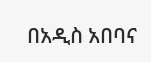በአዲስ አበባና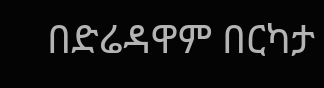በድሬዳዋም በርካታ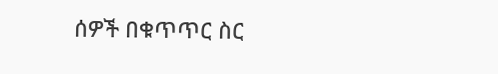ሰዎች በቁጥጥር ስር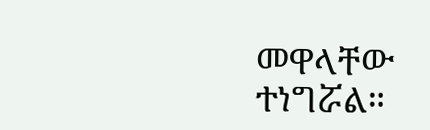መዋላቸው ተነግሯል።